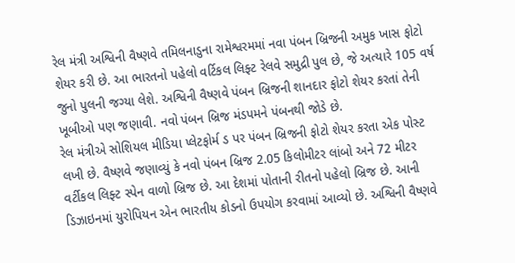રેલ મંત્રી અશ્વિની વૈષ્ણવે તમિલનાડુના રામેશ્વરમમાં નવા પંબન બ્રિજની અમુક ખાસ ફોટો શેયર કરી છે. આ ભારતનો પહેલો વર્ટિકલ લિફ્ટ રેલવે સમુદ્રી પુલ છે, જે અત્યારે 105 વર્ષ જુનો પુલની જગ્યા લેશે. અશ્વિની વૈષ્ણવે પંબન બ્રિજની શાનદાર ફોટો શેયર કરતાં તેની ખૂબીઓ પણ જણાવી. નવો પંબન બ્રિજ મંડપમને પંબનથી જોડે છે.
રેલ મંત્રીએ સોશિયલ મીડિયા પ્લેટફોર્મ ડ પર પંબન બ્રિજની ફોટો શેયર કરતા એક પોસ્ટ લખી છે. વૈષ્ણવે જણાવ્યું કે નવો પંબન બ્રિજ 2.05 કિલોમીટર લાંબો અને 72 મીટર વર્ટીકલ લિફ્ટ સ્પેન વાળો બ્રિજ છે. આ દેશમાં પોતાની રીતનો પહેલો બ્રિજ છે. આની ડિઝાઇનમાં યુરોપિયન એન ભારતીય કોડનો ઉપયોગ કરવામાં આવ્યો છે. અશ્વિની વૈષ્ણવે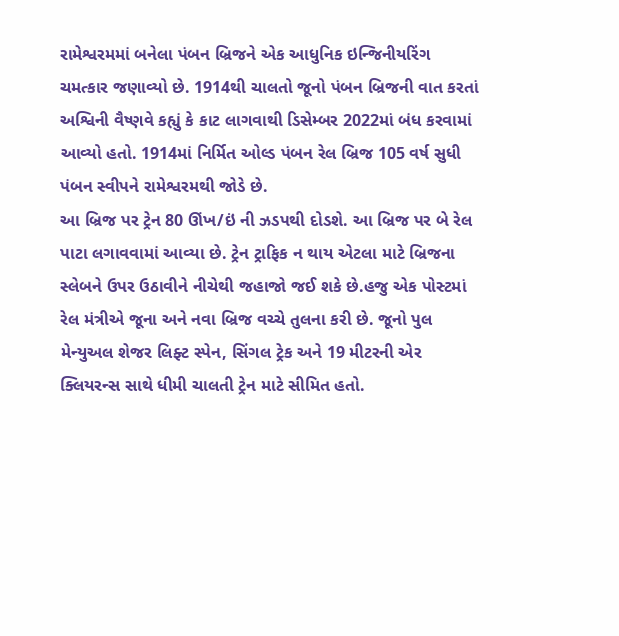રામેશ્વરમમાં બનેલા પંબન બ્રિજને એક આધુનિક ઇન્જિનીયરિંગ ચમત્કાર જણાવ્યો છે. 1914થી ચાલતો જૂનો પંબન બ્રિજની વાત કરતાં અશ્વિની વૈષ્ણવે કહ્યું કે કાટ લાગવાથી ડિસેમ્બર 2022માં બંધ કરવામાં આવ્યો હતો. 1914માં નિર્મિત ઓલ્ડ પંબન રેલ બ્રિજ 105 વર્ષ સુધી પંબન સ્વીપને રામેશ્વરમથી જોડે છે.
આ બ્રિજ પર ટ્રેન 80 ઊંખ/ઇં ની ઝડપથી દોડશે. આ બ્રિજ પર બે રેલ પાટા લગાવવામાં આવ્યા છે. ટ્રેન ટ્રાફિક ન થાય એટલા માટે બ્રિજના સ્લેબને ઉપર ઉઠાવીને નીચેથી જહાજો જઈ શકે છે.હજુ એક પોસ્ટમાં રેલ મંત્રીએ જૂના અને નવા બ્રિજ વચ્ચે તુલના કરી છે. જૂનો પુલ મેન્યુઅલ શેજર લિફ્ટ સ્પેન, સિંગલ ટ્રેક અને 19 મીટરની એર ક્લિયરન્સ સાથે ધીમી ચાલતી ટ્રેન માટે સીમિત હતો.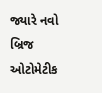જ્યારે નવો બ્રિજ ઓટોમેટીક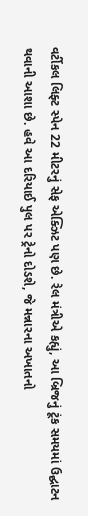વર્ટીકલ લિફ્ટ સ્પેન 22 મીટરનું સેફ એક્ઝિટ પણ છે. રેલ મંત્રીએ કહ્યું, આ બ્રિજનું ટૂંક સમયમાં ઉદ્ઘાટન થવાની આશા છે. હવે આ દરિયાઈ પુલ પર ટ્રેનો દોડશે, જે મન્નારના અખાતનો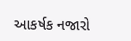આકર્ષક નજારો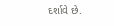દર્શાવે છે.